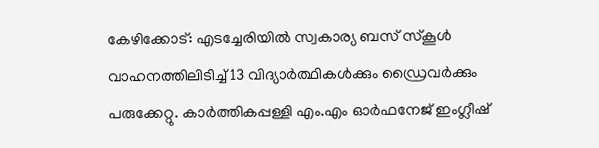കേഴിക്കോട്: എടച്ചേരിയിൽ സ്വകാര്യ ബസ് സ്കൂൾ വാഹനത്തിലിടിച്ച് 13 വിദ്യാർത്ഥികൾക്കും ഡ്രൈവർക്കും പരുക്കേറ്റു. കാർത്തികപ്പള്ളി എം.എം ഓർഫനേജ് ഇംഗ്ലീഷ്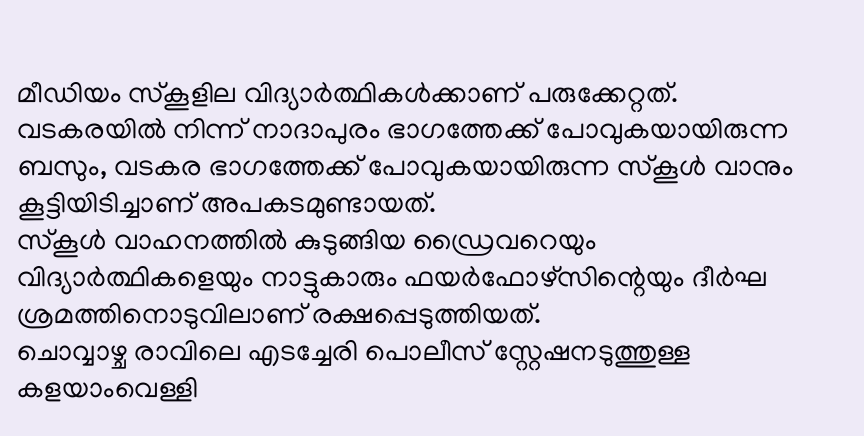മീഡിയം സ്കൂളില വിദ്യാർത്ഥികൾക്കാണ് പരുക്കേറ്റത്.
വടകരയിൽ നിന്ന് നാദാപുരം ഭാഗത്തേക്ക് പോവുകയായിരുന്ന ബസും, വടകര ഭാഗത്തേക്ക് പോവുകയായിരുന്ന സ്കൂൾ വാനും കൂട്ടിയിടിച്ചാണ് അപകടമുണ്ടായത്.
സ്കൂൾ വാഹനത്തിൽ കുടുങ്ങിയ ഡ്രൈവറെയും വിദ്യാർത്ഥികളെയും നാട്ടുകാരും ഫയർഫോഴ്സിന്റെയും ദീർഘ ശ്രമത്തിനൊടുവിലാണ് രക്ഷപ്പെടുത്തിയത്.
ചൊവ്വാഴ്ച രാവിലെ എടച്ചേരി പൊലീസ് സ്റ്റേഷനടുത്തുള്ള കളയാംവെള്ളി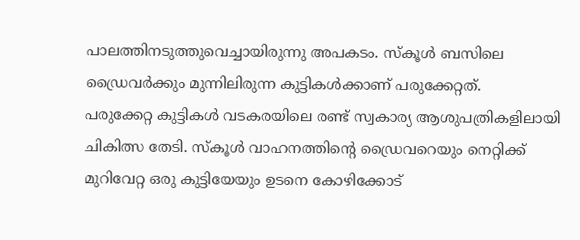പാലത്തിനടുത്തുവെച്ചായിരുന്നു അപകടം. സ്കൂൾ ബസിലെ ഡ്രൈവർക്കും മുന്നിലിരുന്ന കുട്ടികൾക്കാണ് പരുക്കേറ്റത്.
പരുക്കേറ്റ കുട്ടികൾ വടകരയിലെ രണ്ട് സ്വകാര്യ ആശുപത്രികളിലായി ചികിത്സ തേടി. സ്കൂൾ വാഹനത്തിന്റെ ഡ്രൈവറെയും നെറ്റിക്ക് മുറിവേറ്റ ഒരു കുട്ടിയേയും ഉടനെ കോഴിക്കോട്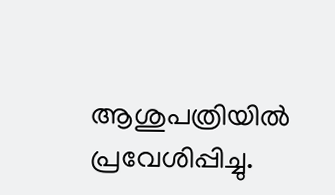ആശുപത്രിയിൽ പ്രവേശിപ്പിച്ചു.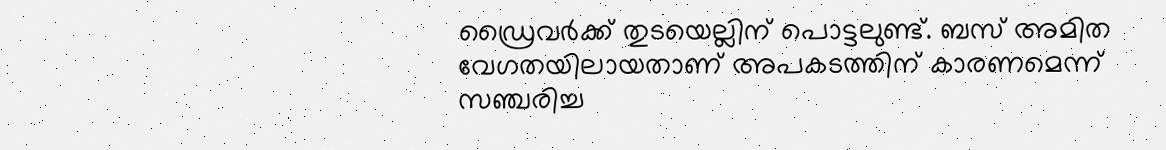ഡ്രൈവർക്ക് തുടയെല്ലിന് പൊട്ടലുണ്ട്. ബസ് അമിത വേഗതയിലായതാണ് അപകടത്തിന് കാരണമെന്ന് സഞ്ചരിച്ച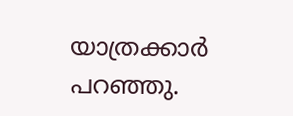യാത്രക്കാർ പറഞ്ഞു.